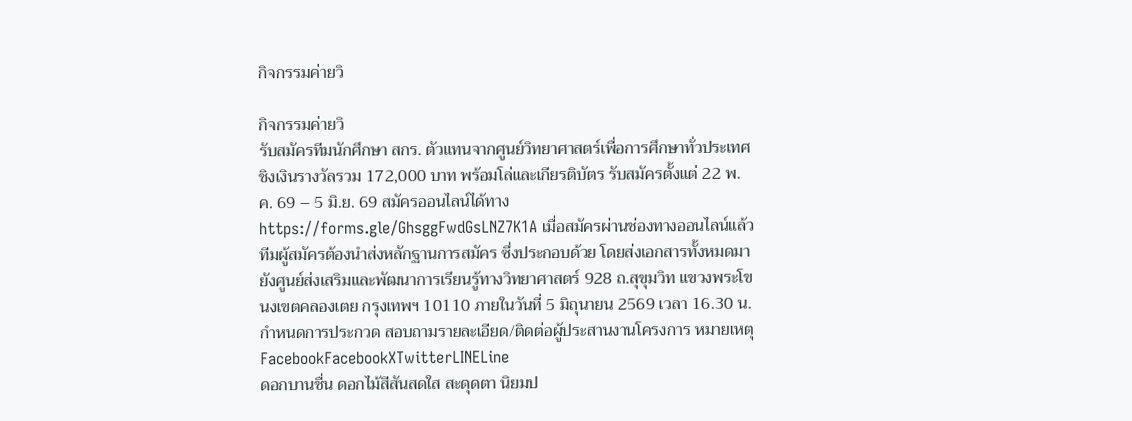กิจกรรมค่ายวิ

กิจกรรมค่ายวิ
รับสมัครทีมนักศึกษา สกร. ตัวแทนจากศูนย์วิทยาศาสตร์เพื่อการศึกษาทั่วประเทศ ชิงเงินรางวัลรวม 172,000 บาท พร้อมโล่และเกียรติบัตร รับสมัครตั้งแต่ 22 พ.ค. 69 – 5 มิ.ย. 69 สมัครออนไลน์ได้ทาง https://forms.gle/GhsggFwdGsLNZ7K1A เมื่อสมัครผ่านช่องทางออนไลน์แล้ว ทีมผู้สมัครต้องนำส่งหลักฐานการสมัคร ซึ่งประกอบด้วย โดยส่งเอกสารทั้งหมดมายังศูนย์ส่งเสริมและพัฒนาการเรียนรู้ทางวิทยาศาสตร์ 928 ถ.สุขุมวิท แขวงพระโขนงเขตคลองเตย กรุงเทพฯ 10110 ภายในวันที่ 5 มิถุนายน 2569 เวลา 16.30 น. กำหนดการประกวด สอบถามรายละเอียด/ติดต่อผู้ประสานงานโครงการ หมายเหตุ FacebookFacebookXTwitterLINELine
ดอกบานชื่น ดอกไม้สีสันสดใส สะดุดตา นิยมป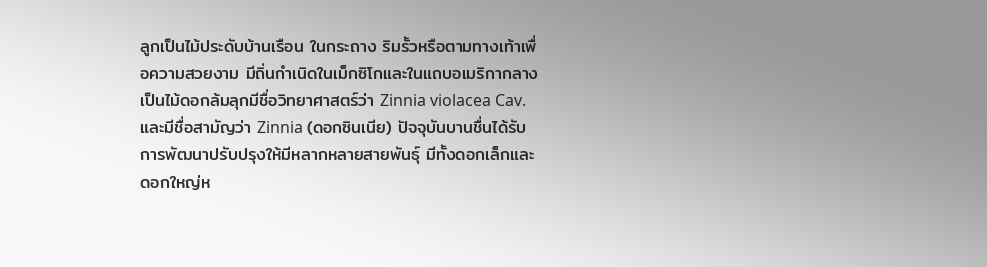ลูกเป็นไม้ประดับบ้านเรือน ในกระถาง ริมรั้วหรือตามทางเท้าเพื่อความสวยงาม มีถิ่นกำเนิดในเม็กซิโกและในแถบอเมริกากลาง เป็นไม้ดอกล้มลุกมีชื่อวิทยาศาสตร์ว่า Zinnia violacea Cav. และมีชื่อสามัญว่า Zinnia (ดอกซินเนีย) ปัจจุบันบานชื่นได้รับการพัฒนาปรับปรุงให้มีหลากหลายสายพันธุ์ มีทั้งดอกเล็กและดอกใหญ่ห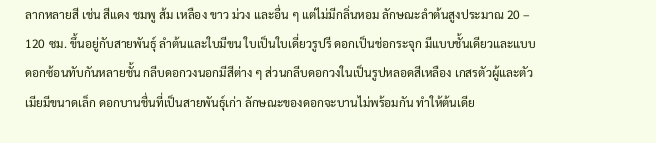ลากหลายสี เช่น สีแดง ชมพู ส้ม เหลือง ขาว ม่วง และอื่น ๆ แต่ไม่มีกลิ่นหอม ลักษณะลำต้นสูงประมาณ 20 – 120 ซม. ขึ้นอยู่กับสายพันธุ์ ลำต้นและใบมีขน ใบเป็นใบเดี่ยวรูปรี ดอกเป็นช่อกระจุก มีแบบชั้นเดียวและแบบดอกซ้อนทับกันหลายชั้น กลีบดอกวงนอกมีสีต่าง ๆ ส่วนกลีบดอกวงในเป็นรูปหลอดสีเหลือง เกสรตัวผู้และตัวเมียมีขนาดเล็ก ดอกบานชื่นที่เป็นสายพันธุ์เก่า ลักษณะของดอกจะบานไม่พร้อมกัน ทำให้ต้นเดีย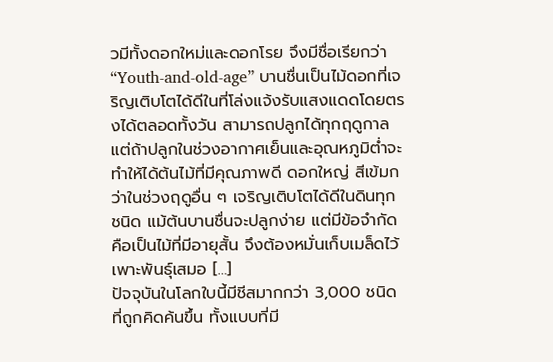วมีทั้งดอกใหม่และดอกโรย จึงมีชื่อเรียกว่า “Youth-and-old-age” บานชื่นเป็นไม้ดอกที่เจริญเติบโตได้ดีในที่โล่งแจ้งรับแสงแดดโดยตรงได้ตลอดทั้งวัน สามารถปลูกได้ทุกฤดูกาล แต่ถ้าปลูกในช่วงอากาศเย็นและอุณหภูมิต่ำจะทำให้ได้ต้นไม้ที่มีคุณภาพดี ดอกใหญ่ สีเข้มกว่าในช่วงฤดูอื่น ๆ เจริญเติบโตได้ดีในดินทุกชนิด แม้ต้นบานชื่นจะปลูกง่าย แต่มีข้อจำกัดคือเป็นไม้ที่มีอายุสั้น จึงต้องหมั่นเก็บเมล็ดไว้เพาะพันธุ์เสมอ […]
ปัจจุบันในโลกใบนี้มีชีสมากกว่า 3,000 ชนิดที่ถูกคิดค้นขึ้น ทั้งแบบที่มี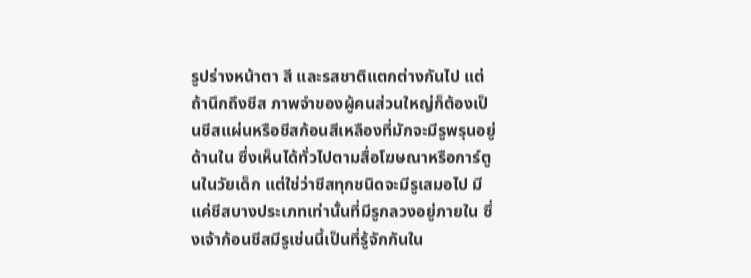รูปร่างหน้าตา สี และรสชาติแตกต่างกันไป แต่ถ้านึกถึงชีส ภาพจำของผู้คนส่วนใหญ่ก็ต้องเป็นชีสแผ่นหรือชีสก้อนสีเหลืองที่มักจะมีรูพรุนอยู่ด้านใน ซึ่งเห็นได้ทั่วไปตามสื่อโฆษณาหรือการ์ตูนในวัยเด็ก แต่ใช่ว่าชีสทุกชนิดจะมีรูเสมอไป มีแค่ชีสบางประเภทเท่านั้นที่มีรูกลวงอยู่ภายใน ซึ่งเจ้าก้อนชีสมีรูเช่นนี้เป็นที่รู้จักกันใน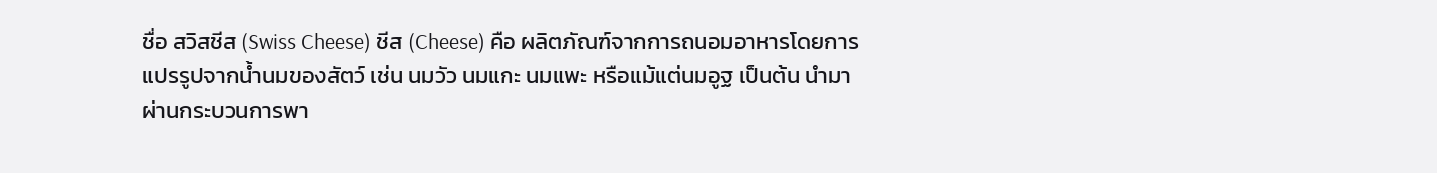ชื่อ สวิสชีส (Swiss Cheese) ชีส (Cheese) คือ ผลิตภัณฑ์จากการถนอมอาหารโดยการแปรรูปจากน้ำนมของสัตว์ เช่น นมวัว นมแกะ นมแพะ หรือแม้แต่นมอูฐ เป็นต้น นำมาผ่านกระบวนการพา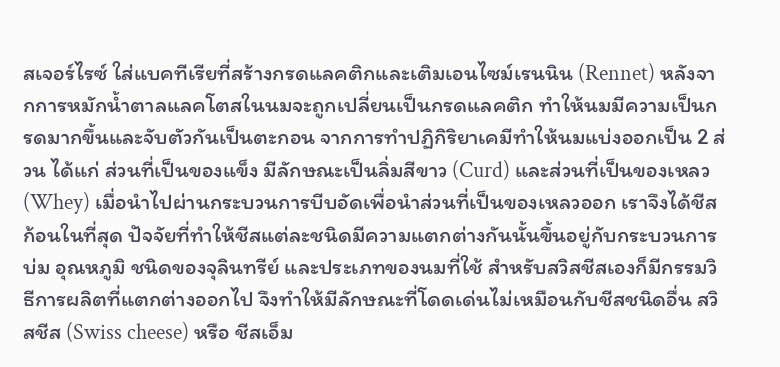สเจอร์ไรซ์ ใส่แบคทีเรียที่สร้างกรดแลคติกและเติมเอนไซม์เรนนิน (Rennet) หลังจากการหมักน้ำตาลแลคโตสในนมจะถูกเปลี่ยนเป็นกรดแลคติก ทำให้นมมีความเป็นกรดมากขึ้นและจับตัวกันเป็นตะกอน จากการทำปฏิกิริยาเคมีทำให้นมแบ่งออกเป็น 2 ส่วน ได้แก่ ส่วนที่เป็นของแข็ง มีลักษณะเป็นลิ่มสีขาว (Curd) และส่วนที่เป็นของเหลว (Whey) เมื่อนำไปผ่านกระบวนการบีบอัดเพื่อนำส่วนที่เป็นของเหลวออก เราจึงได้ชีสก้อนในที่สุด ปัจจัยที่ทำให้ชีสแต่ละชนิดมีความแตกต่างกันนั้นขึ้นอยู่กับกระบวนการบ่ม อุณหภูมิ ชนิดของจุลินทรีย์ และประเภทของนมที่ใช้ สำหรับสวิสชีสเองก็มีกรรมวิธีการผลิตที่แตกต่างออกไป จึงทำให้มีลักษณะที่โดดเด่นไม่เหมือนกับชีสชนิดอื่น สวิสชีส (Swiss cheese) หรือ ชีสเอ็ม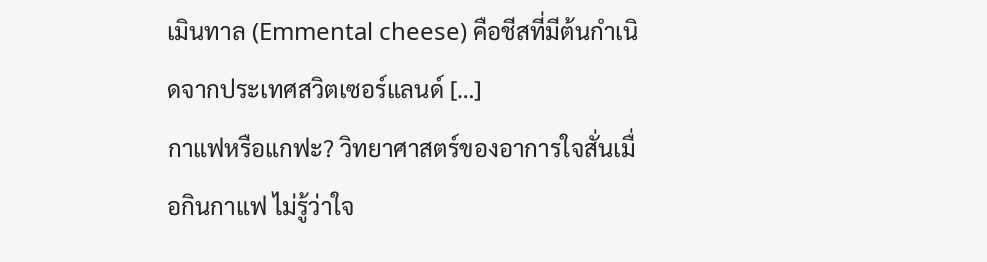เมินทาล (Emmental cheese) คือชีสที่มีต้นกำเนิดจากประเทศสวิตเซอร์แลนด์ […]
กาแฟหรือแกฟะ? วิทยาศาสตร์ของอาการใจสั่นเมื่อกินกาแฟ ไม่รู้ว่าใจ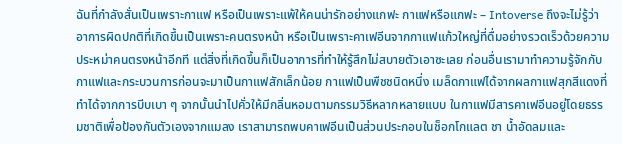ฉันที่กำลังสั่นเป็นเพราะกาแฟ หรือเป็นเพราะแพ้ให้คนน่ารักอย่างแกฟะ กาแฟหรือแกฟะ – Intoverse ถึงจะไม่รู้ว่าอาการผิดปกติที่เกิดขึ้นเป็นเพราะคนตรงหน้า หรือเป็นเพราะคาเฟอีนจากกาแฟแก้วใหญ่ที่ดื่มอย่างรวดเร็วด้วยความประหม่าคนตรงหน้าอีกที แต่สิ่งที่เกิดขึ้นก็เป็นอาการที่ทำให้รู้สึกไม่สบายตัวเอาซะเลย ก่อนอื่นเรามาทำความรู้จักกับกาแฟและกระบวนการก่อนจะมาเป็นกาแฟสักเล็กน้อย กาแฟเป็นพืชชนิดหนึ่ง เมล็ดกาแฟได้จากผลกาแฟสุกสีแดงที่ทำได้จากการบีบเบา ๆ จากนั้นนำไปคั่วให้มีกลิ่นหอมตามกรรมวิธีหลากหลายแบบ ในกาแฟมีสารคาเฟอีนอยู่โดยธรรมชาติเพื่อป้องกันตัวเองจากแมลง เราสามารถพบคาเฟอีนเป็นส่วนประกอบในช็อกโกแลต ชา น้ำอัดลมและ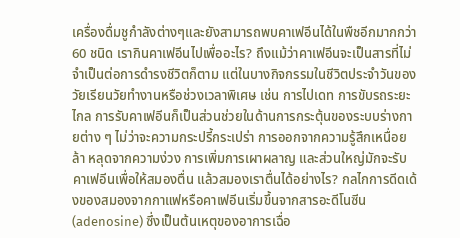เครื่องดื่มชูกำลังต่างๆและยังสามารถพบคาเฟอีนได้ในพืชอีกมากกว่า 60 ชนิด เรากินคาเฟอีนไปเพื่ออะไร? ถึงแม้ว่าคาเฟอีนจะเป็นสารที่ไม่จำเป็นต่อการดำรงชีวิตก็ตาม แต่ในบางกิจกรรมในชีวิตประจำวันของวัยเรียนวัยทำงานหรือช่วงเวลาพิเศษ เช่น การไปเดท การขับรถระยะไกล การรับคาเฟอีนก็เป็นส่วนช่วยในด้านการกระตุ้นของระบบร่างกายต่าง ๆ ไม่ว่าจะความกระปรี้กระเปร่า การออกจากความรู้สึกเหนื่อยล้า หลุดจากความง่วง การเพิ่มการเผาผลาญ และส่วนใหญ่มักจะรับคาเฟอีนเพื่อให้สมองตื่น แล้วสมองเราตื่นได้อย่างไร? กลไกการดีดเด้งของสมองจากกาแฟหรือคาเฟอีนเริ่มขึ้นจากสารอะดีโนซีน (adenosine) ซึ่งเป็นต้นเหตุของอาการเฉื่อ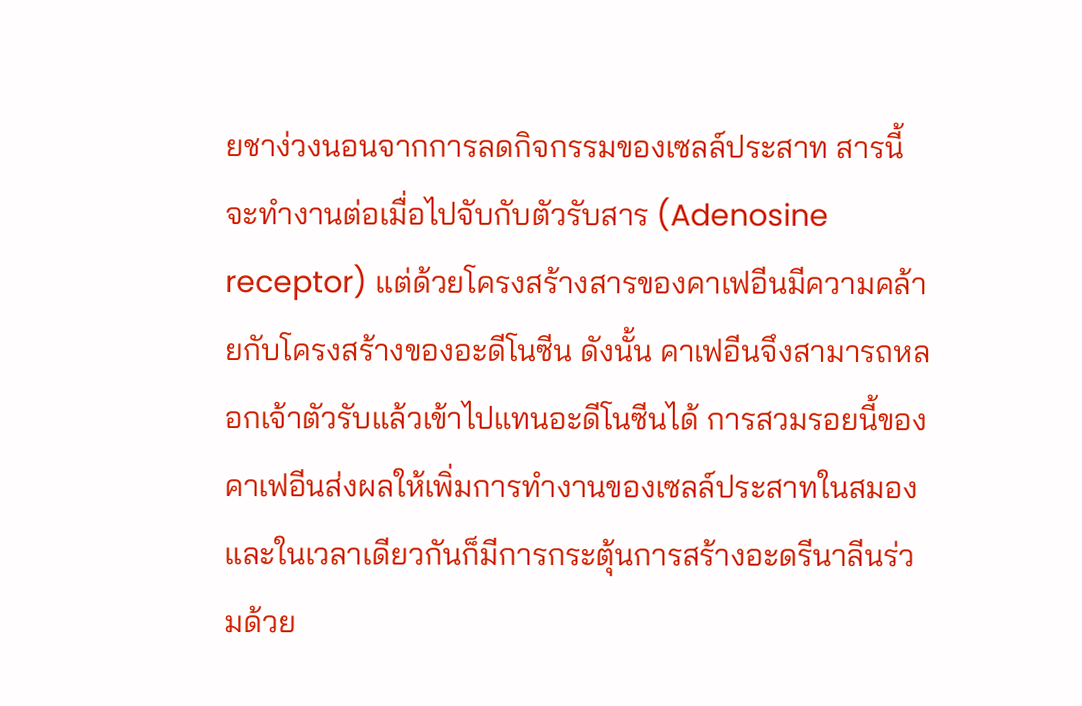ยชาง่วงนอนจากการลดกิจกรรมของเซลล์ประสาท สารนี้จะทำงานต่อเมื่อไปจับกับตัวรับสาร (Adenosine receptor) แต่ด้วยโครงสร้างสารของคาเฟอีนมีความคล้ายกับโครงสร้างของอะดีโนซีน ดังนั้น คาเฟอีนจึงสามารถหลอกเจ้าตัวรับแล้วเข้าไปแทนอะดีโนซีนได้ การสวมรอยนี้ของคาเฟอีนส่งผลให้เพิ่มการทำงานของเซลล์ประสาทในสมอง และในเวลาเดียวกันก็มีการกระตุ้นการสร้างอะดรีนาลีนร่วมด้วย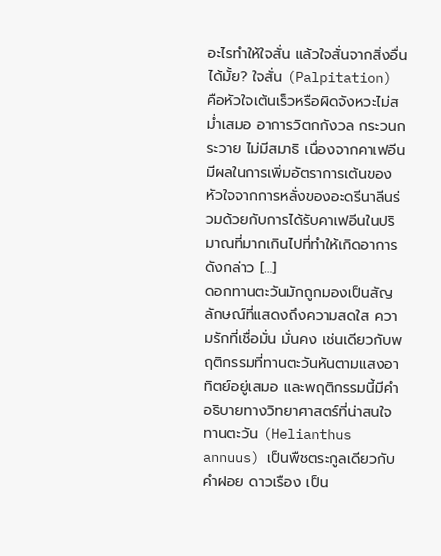อะไรทำให้ใจสั่น แล้วใจสั่นจากสิ่งอื่นได้มั้ย? ใจสั่น (Palpitation) คือหัวใจเต้นเร็วหรือผิดจังหวะไม่สม่ำเสมอ อาการวิตกกังวล กระวนกระวาย ไม่มีสมาธิ เนื่องจากคาเฟอีนมีผลในการเพิ่มอัตราการเต้นของหัวใจจากการหลั่งของอะดรีนาลีนร่วมด้วยกับการได้รับคาเฟอีนในปริมาณที่มากเกินไปที่ทำให้เกิดอาการดังกล่าว […]
ดอกทานตะวันมักถูกมองเป็นสัญลักษณ์ที่แสดงถึงความสดใส ความรักที่เชื่อมั่น มั่นคง เช่นเดียวกับพฤติกรรมที่ทานตะวันหันตามแสงอาทิตย์อยู่เสมอ และพฤติกรรมนี้มีคำอธิบายทางวิทยาศาสตร์ที่น่าสนใจ ทานตะวัน (Helianthus annuus) เป็นพืชตระกูลเดียวกับ คำฝอย ดาวเรือง เป็น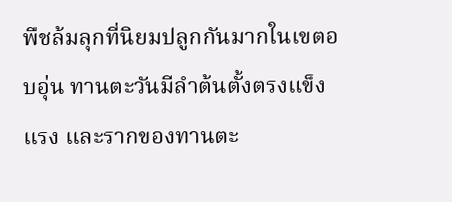พืชล้มลุกที่นิยมปลูกกันมากในเขตอบอุ่น ทานตะวันมีลำต้นตั้งตรงแข็งแรง และรากของทานตะ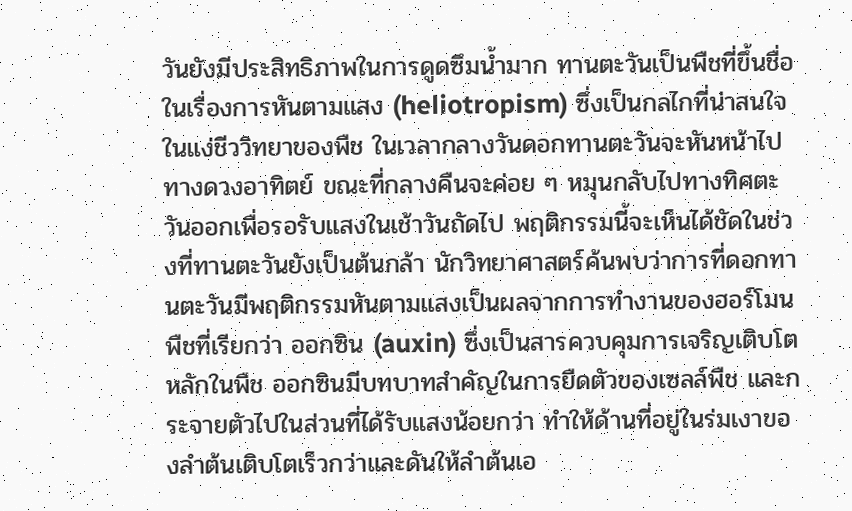วันยังมีประสิทธิภาพในการดูดซึมน้ำมาก ทานตะวันเป็นพืชที่ขึ้นชื่อในเรื่องการหันตามแสง (heliotropism) ซึ่งเป็นกลไกที่น่าสนใจในแง่ชีววิทยาของพืช ในเวลากลางวันดอกทานตะวันจะหันหน้าไปทางดวงอาทิตย์ ขณะที่กลางคืนจะค่อย ๆ หมุนกลับไปทางทิศตะวันออกเพื่อรอรับแสงในเช้าวันถัดไป พฤติกรรมนี้จะเห็นได้ชัดในช่วงที่ทานตะวันยังเป็นต้นกล้า นักวิทยาศาสตร์ค้นพบว่าการที่ดอกทานตะวันมีพฤติกรรมหันตามแสงเป็นผลจากการทำงานของฮอร์โมนพืชที่เรียกว่า ออกซิน (auxin) ซึ่งเป็นสารควบคุมการเจริญเติบโตหลักในพืช ออกซินมีบทบาทสำคัญในการยืดตัวของเซลล์พืช และกระจายตัวไปในส่วนที่ได้รับแสงน้อยกว่า ทำให้ด้านที่อยู่ในร่มเงาของลำต้นเติบโตเร็วกว่าและดันให้ลำต้นเอ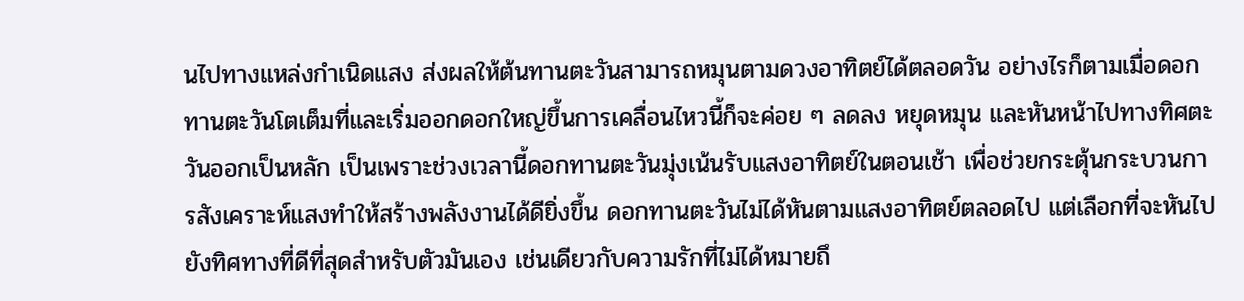นไปทางแหล่งกำเนิดแสง ส่งผลให้ต้นทานตะวันสามารถหมุนตามดวงอาทิตย์ได้ตลอดวัน อย่างไรก็ตามเมื่อดอกทานตะวันโตเต็มที่และเริ่มออกดอกใหญ่ขึ้นการเคลื่อนไหวนี้ก็จะค่อย ๆ ลดลง หยุดหมุน และหันหน้าไปทางทิศตะวันออกเป็นหลัก เป็นเพราะช่วงเวลานี้ดอกทานตะวันมุ่งเน้นรับแสงอาทิตย์ในตอนเช้า เพื่อช่วยกระตุ้นกระบวนการสังเคราะห์แสงทำให้สร้างพลังงานได้ดียิ่งขึ้น ดอกทานตะวันไม่ได้หันตามแสงอาทิตย์ตลอดไป แต่เลือกที่จะหันไปยังทิศทางที่ดีที่สุดสำหรับตัวมันเอง เช่นเดียวกับความรักที่ไม่ได้หมายถึ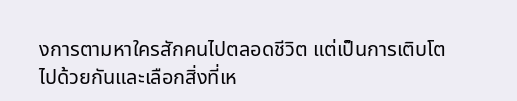งการตามหาใครสักคนไปตลอดชีวิต แต่เป็นการเติบโตไปด้วยกันและเลือกสิ่งที่เห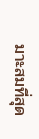มาะสมที่สุด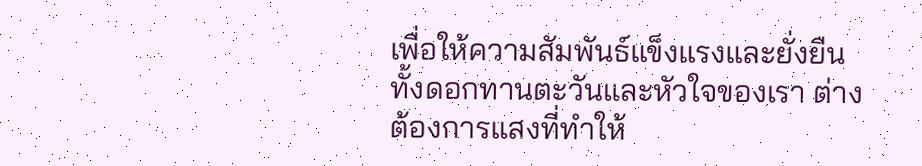เพื่อให้ความสัมพันธ์แข็งแรงและยั่งยืน ทั้งดอกทานตะวันและหัวใจของเรา ต่างต้องการแสงที่ทำให้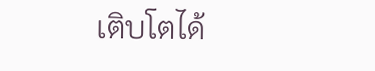เติบโตได้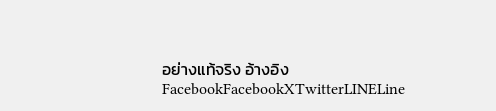อย่างแท้จริง อ้างอิง FacebookFacebookXTwitterLINELine